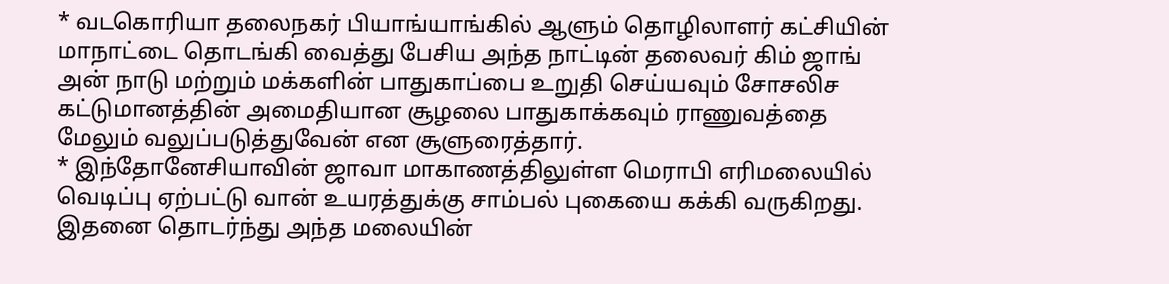* வடகொரியா தலைநகர் பியாங்யாங்கில் ஆளும் தொழிலாளர் கட்சியின் மாநாட்டை தொடங்கி வைத்து பேசிய அந்த நாட்டின் தலைவர் கிம் ஜாங் அன் நாடு மற்றும் மக்களின் பாதுகாப்பை உறுதி செய்யவும் சோசலிச கட்டுமானத்தின் அமைதியான சூழலை பாதுகாக்கவும் ராணுவத்தை மேலும் வலுப்படுத்துவேன் என சூளுரைத்தார்.
* இந்தோனேசியாவின் ஜாவா மாகாணத்திலுள்ள மெராபி எரிமலையில் வெடிப்பு ஏற்பட்டு வான் உயரத்துக்கு சாம்பல் புகையை கக்கி வருகிறது. இதனை தொடர்ந்து அந்த மலையின்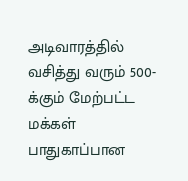அடிவாரத்தில் வசித்து வரும் 500-க்கும் மேற்பட்ட மக்கள் பாதுகாப்பான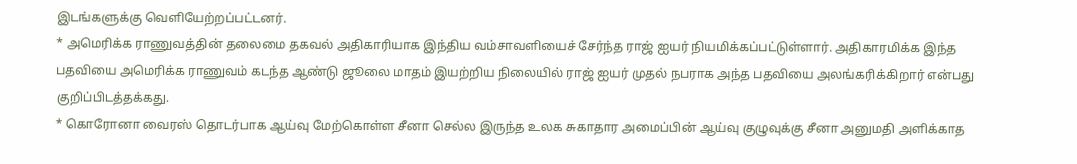இடங்களுக்கு வெளியேற்றப்பட்டனர்.
* அமெரிக்க ராணுவத்தின் தலைமை தகவல் அதிகாரியாக இந்திய வம்சாவளியைச் சேர்ந்த ராஜ் ஐயர் நியமிக்கப்பட்டுள்ளார். அதிகாரமிக்க இந்த பதவியை அமெரிக்க ராணுவம் கடந்த ஆண்டு ஜூலை மாதம் இயற்றிய நிலையில் ராஜ் ஐயர் முதல் நபராக அந்த பதவியை அலங்கரிக்கிறார் என்பது குறிப்பிடத்தக்கது.
* கொரோனா வைரஸ் தொடர்பாக ஆய்வு மேற்கொள்ள சீனா செல்ல இருந்த உலக சுகாதார அமைப்பின் ஆய்வு குழுவுக்கு சீனா அனுமதி அளிக்காத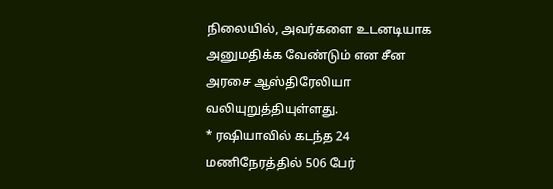நிலையில், அவர்களை உடனடியாக அனுமதிக்க வேண்டும் என சீன அரசை ஆஸ்திரேலியா வலியுறுத்தியுள்ளது.
* ரஷியாவில் கடந்த 24 மணிநேரத்தில் 506 பேர்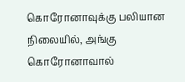கொரோனாவுக்கு பலியான நிலையில், அங்கு கொரோனாவால்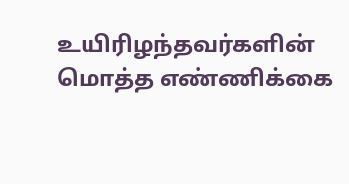உயிரிழந்தவர்களின் மொத்த எண்ணிக்கை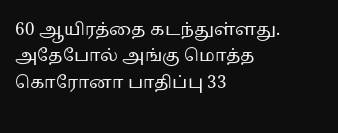60 ஆயிரத்தை கடந்துள்ளது. அதேபோல் அங்கு மொத்த கொரோனா பாதிப்பு 33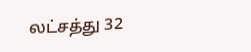லட்சத்து 32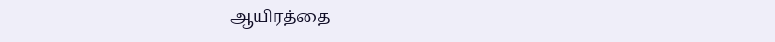ஆயிரத்தை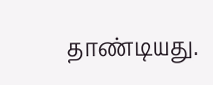தாண்டியது.